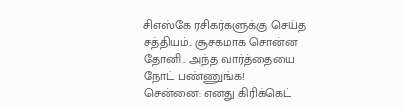சிஎஸ்கே ரசிகர்களுக்கு செய்த சத்தியம்.. சூசகமாக சொன்ன தோனி.. அந்த வார்த்தையை நோட் பண்ணுங்க!
சென்னை: எனது கிரிக்கெட்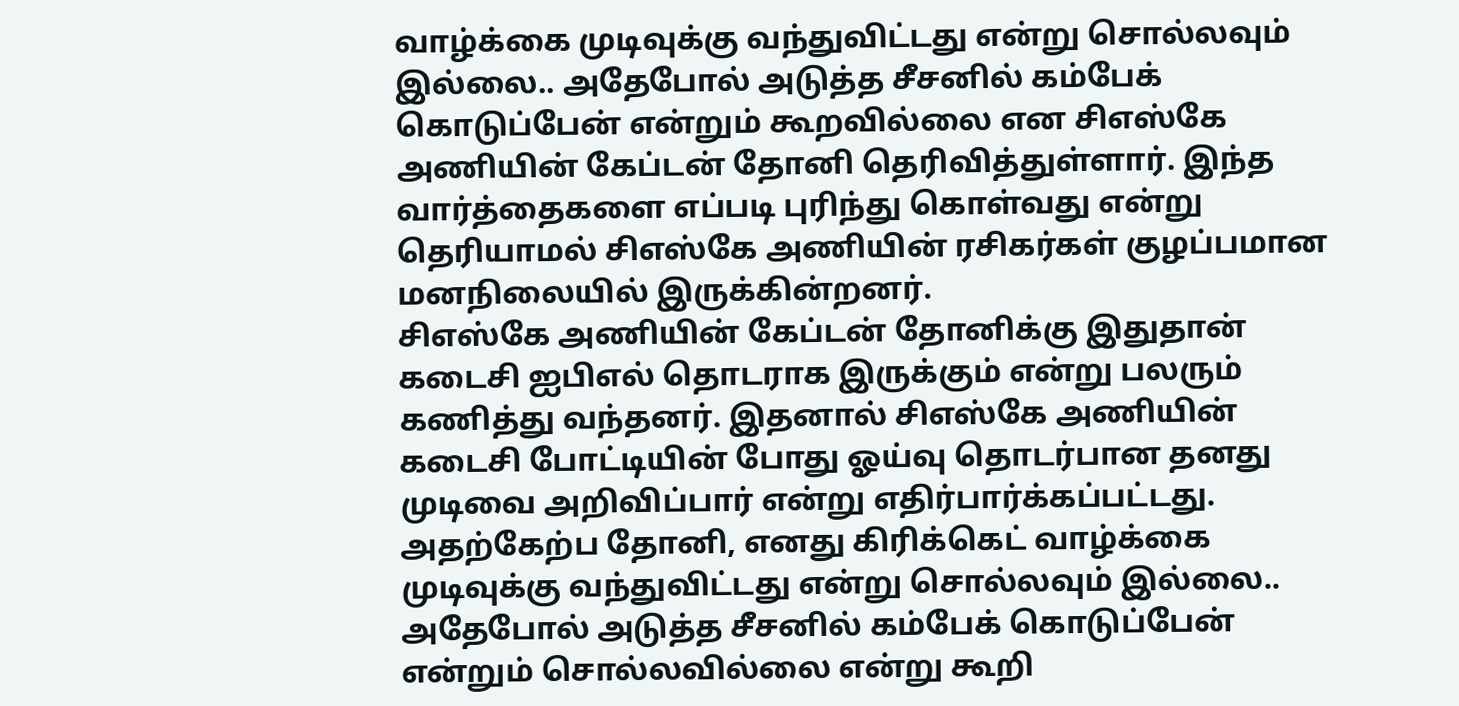வாழ்க்கை முடிவுக்கு வந்துவிட்டது என்று சொல்லவும் இல்லை.. அதேபோல் அடுத்த சீசனில் கம்பேக் கொடுப்பேன் என்றும் கூறவில்லை என சிஎஸ்கே அணியின் கேப்டன் தோனி தெரிவித்துள்ளார். இந்த வார்த்தைகளை எப்படி புரிந்து கொள்வது என்று தெரியாமல் சிஎஸ்கே அணியின் ரசிகர்கள் குழப்பமான மனநிலையில் இருக்கின்றனர்.
சிஎஸ்கே அணியின் கேப்டன் தோனிக்கு இதுதான் கடைசி ஐபிஎல் தொடராக இருக்கும் என்று பலரும் கணித்து வந்தனர். இதனால் சிஎஸ்கே அணியின் கடைசி போட்டியின் போது ஓய்வு தொடர்பான தனது முடிவை அறிவிப்பார் என்று எதிர்பார்க்கப்பட்டது. அதற்கேற்ப தோனி, எனது கிரிக்கெட் வாழ்க்கை முடிவுக்கு வந்துவிட்டது என்று சொல்லவும் இல்லை.. அதேபோல் அடுத்த சீசனில் கம்பேக் கொடுப்பேன் என்றும் சொல்லவில்லை என்று கூறி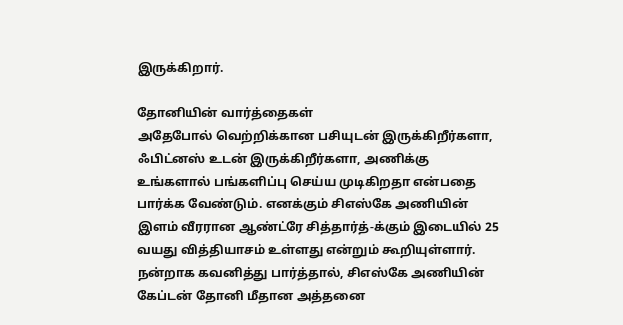இருக்கிறார்.

தோனியின் வார்த்தைகள்
அதேபோல் வெற்றிக்கான பசியுடன் இருக்கிறீர்களா, ஃபிட்னஸ் உடன் இருக்கிறீர்களா, அணிக்கு உங்களால் பங்களிப்பு செய்ய முடிகிறதா என்பதை பார்க்க வேண்டும். எனக்கும் சிஎஸ்கே அணியின் இளம் வீரரான ஆண்ட்ரே சித்தார்த்-க்கும் இடையில் 25 வயது வித்தியாசம் உள்ளது என்றும் கூறியுள்ளார். நன்றாக கவனித்து பார்த்தால், சிஎஸ்கே அணியின் கேப்டன் தோனி மீதான அத்தனை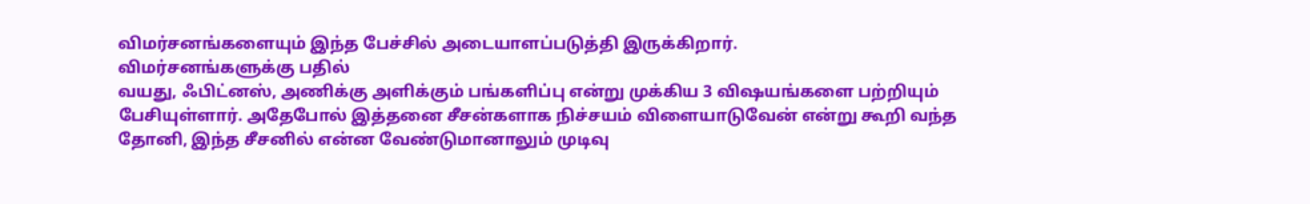விமர்சனங்களையும் இந்த பேச்சில் அடையாளப்படுத்தி இருக்கிறார்.
விமர்சனங்களுக்கு பதில்
வயது, ஃபிட்னஸ், அணிக்கு அளிக்கும் பங்களிப்பு என்று முக்கிய 3 விஷயங்களை பற்றியும் பேசியுள்ளார். அதேபோல் இத்தனை சீசன்களாக நிச்சயம் விளையாடுவேன் என்று கூறி வந்த தோனி, இந்த சீசனில் என்ன வேண்டுமானாலும் முடிவு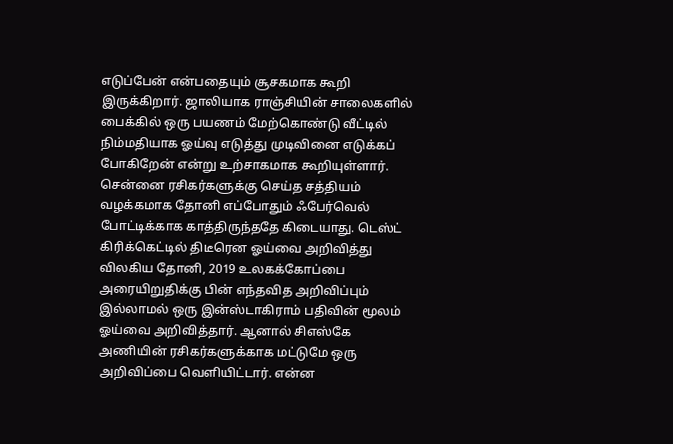எடுப்பேன் என்பதையும் சூசகமாக கூறி இருக்கிறார். ஜாலியாக ராஞ்சியின் சாலைகளில் பைக்கில் ஒரு பயணம் மேற்கொண்டு வீட்டில் நிம்மதியாக ஓய்வு எடுத்து முடிவினை எடுக்கப் போகிறேன் என்று உற்சாகமாக கூறியுள்ளார்.
சென்னை ரசிகர்களுக்கு செய்த சத்தியம்
வழக்கமாக தோனி எப்போதும் ஃபேர்வெல் போட்டிக்காக காத்திருந்ததே கிடையாது. டெஸ்ட் கிரிக்கெட்டில் திடீரென ஓய்வை அறிவித்து விலகிய தோனி, 2019 உலகக்கோப்பை அரையிறுதிக்கு பின் எந்தவித அறிவிப்பும் இல்லாமல் ஒரு இன்ஸ்டாகிராம் பதிவின் மூலம் ஓய்வை அறிவித்தார். ஆனால் சிஎஸ்கே அணியின் ரசிகர்களுக்காக மட்டுமே ஒரு அறிவிப்பை வெளியிட்டார். என்ன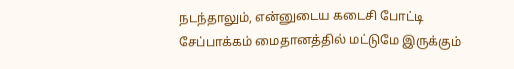நடந்தாலும், என்னுடைய கடைசி போட்டி சேப்பாக்கம் மைதானத்தில் மட்டுமே இருக்கும்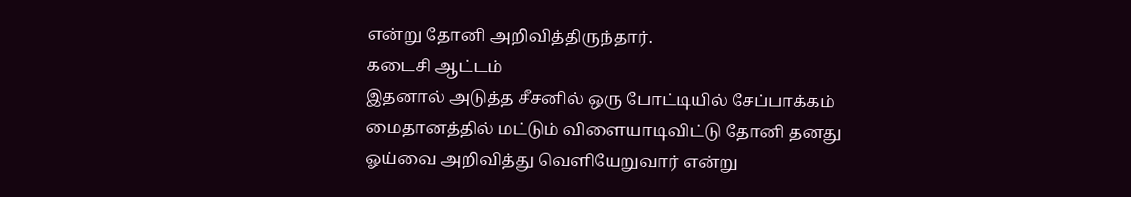என்று தோனி அறிவித்திருந்தார்.
கடைசி ஆட்டம்
இதனால் அடுத்த சீசனில் ஒரு போட்டியில் சேப்பாக்கம் மைதானத்தில் மட்டும் விளையாடிவிட்டு தோனி தனது ஓய்வை அறிவித்து வெளியேறுவார் என்று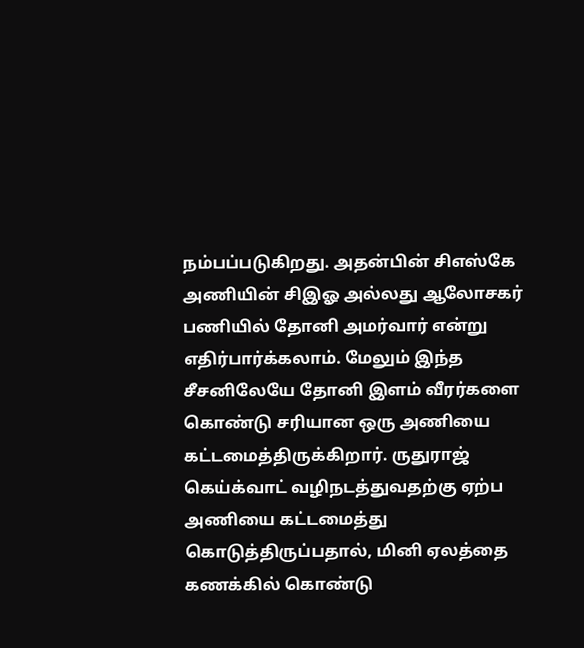நம்பப்படுகிறது. அதன்பின் சிஎஸ்கே அணியின் சிஇஓ அல்லது ஆலோசகர் பணியில் தோனி அமர்வார் என்று எதிர்பார்க்கலாம். மேலும் இந்த சீசனிலேயே தோனி இளம் வீரர்களை கொண்டு சரியான ஒரு அணியை கட்டமைத்திருக்கிறார். ருதுராஜ் கெய்க்வாட் வழிநடத்துவதற்கு ஏற்ப அணியை கட்டமைத்து கொடுத்திருப்பதால், மினி ஏலத்தை கணக்கில் கொண்டு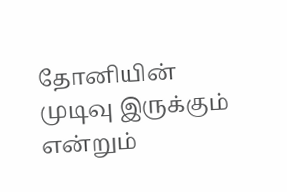தோனியின் முடிவு இருக்கும் என்றும்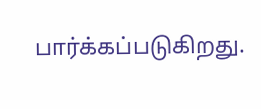பார்க்கப்படுகிறது.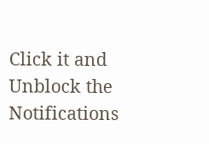Click it and Unblock the Notifications